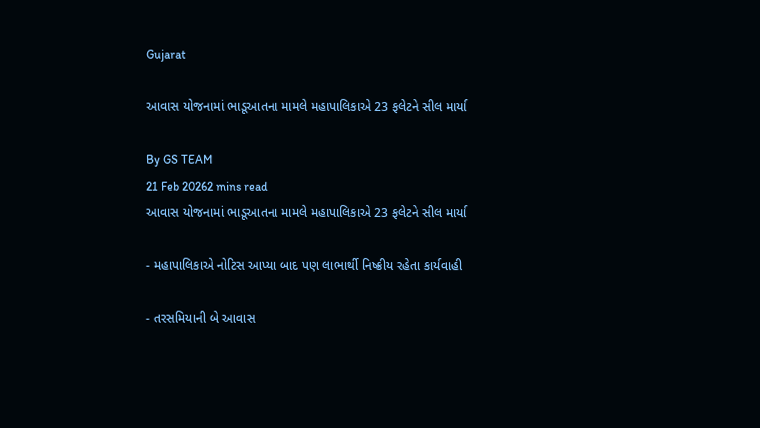Gujarat

આવાસ યોજનામાં ભાડૂઆતના મામલે મહાપાલિકાએ 23 ફલેટને સીલ માર્યા

By GS TEAM
21 Feb 20262 mins read
આવાસ યોજનામાં ભાડૂઆતના મામલે મહાપાલિકાએ 23 ફલેટને સીલ માર્યા

- મહાપાલિકાએ નોટિસ આપ્યા બાદ પણ લાભાર્થી નિષ્ક્રીય રહેતા કાર્યવાહી

- તરસમિયાની બે આવાસ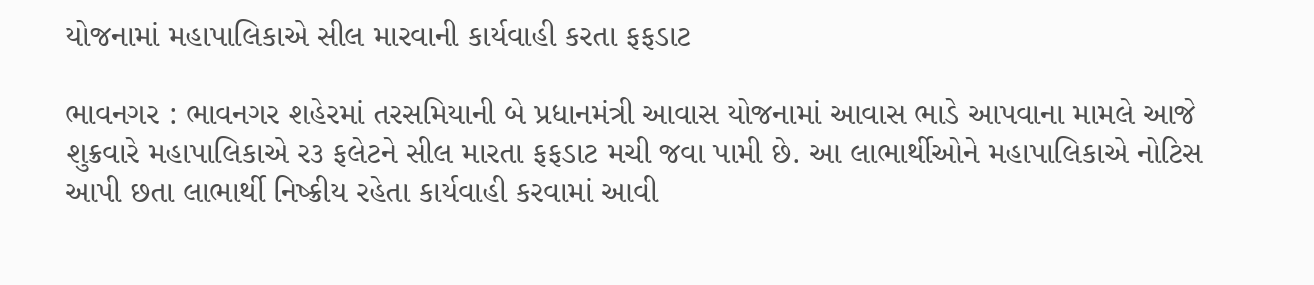યોજનામાં મહાપાલિકાએ સીલ મારવાની કાર્યવાહી કરતા ફફડાટ

ભાવનગર : ભાવનગર શહેરમાં તરસમિયાની બે પ્રધાનમંત્રી આવાસ યોજનામાં આવાસ ભાડે આપવાના મામલે આજે શુક્રવારે મહાપાલિકાએ ર૩ ફલેટને સીલ મારતા ફફડાટ મચી જવા પામી છે. આ લાભાર્થીઓને મહાપાલિકાએ નોટિસ આપી છતા લાભાર્થી નિષ્ક્રીય રહેતા કાર્યવાહી કરવામાં આવી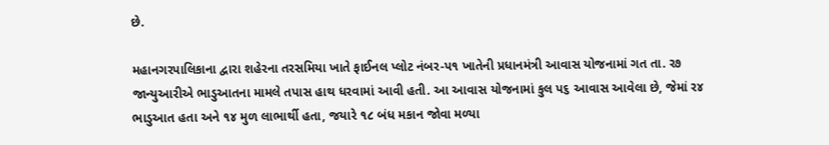છે.

મહાનગરપાલિકાના દ્વારા શહેરના તરસમિયા ખાતે ફાઈનલ પ્લોટ નંબર-પ૧ ખાતેની પ્રધાનમંત્રી આવાસ યોજનામાં ગત તા. ર૭ જાન્યુઆરીએ ભાડુઆતના મામલે તપાસ હાથ ધરવામાં આવી હતી. આ આવાસ યોજનામાં કુલ પ૬ આવાસ આવેલા છે, જેમાં ર૪ ભાડુઆત હતા અને ૧૪ મુળ લાભાર્થી હતા, જયારે ૧૮ બંધ મકાન જોવા મળ્યા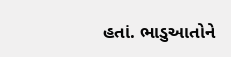હતાં. ભાડુઆતોને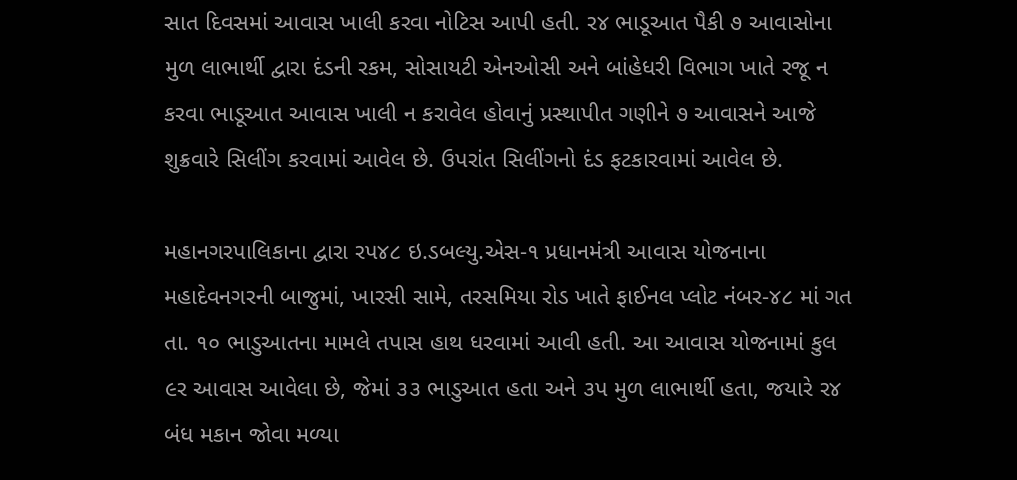સાત દિવસમાં આવાસ ખાલી કરવા નોટિસ આપી હતી. ર૪ ભાડૂઆત પૈકી ૭ આવાસોના મુળ લાભાર્થી દ્વારા દંડની રકમ, સોસાયટી એનઓસી અને બાંહેધરી વિભાગ ખાતે રજૂ ન કરવા ભાડૂઆત આવાસ ખાલી ન કરાવેલ હોવાનું પ્રસ્થાપીત ગણીને ૭ આવાસને આજે શુક્રવારે સિલીંગ કરવામાં આવેલ છે. ઉપરાંત સિલીંગનો દંડ ફટકારવામાં આવેલ છે.

મહાનગરપાલિકાના દ્વારા રપ૪૮ ઇ.ડબલ્યુ.એસ-૧ પ્રધાનમંત્રી આવાસ યોજનાના મહાદેવનગરની બાજુમાં, ખારસી સામે, તરસમિયા રોડ ખાતે ફાઈનલ પ્લોટ નંબર-૪૮ માં ગત તા. ૧૦ ભાડુઆતના મામલે તપાસ હાથ ધરવામાં આવી હતી. આ આવાસ યોજનામાં કુલ ૯ર આવાસ આવેલા છે, જેમાં ૩૩ ભાડુઆત હતા અને ૩પ મુળ લાભાર્થી હતા, જયારે ર૪ બંધ મકાન જોવા મળ્યા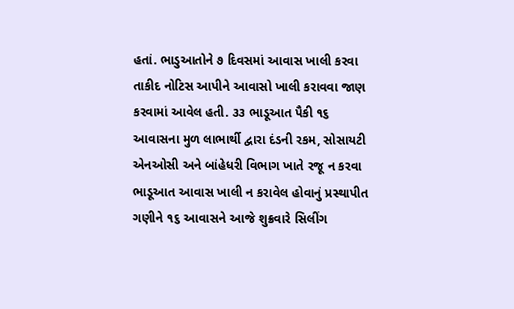હતાં. ભાડુઆતોને ૭ દિવસમાં આવાસ ખાલી કરવા તાકીદ નોટિસ આપીને આવાસો ખાલી કરાવવા જાણ કરવામાં આવેલ હતી. ૩૩ ભાડૂઆત પૈકી ૧૬ આવાસના મુળ લાભાર્થી દ્વારા દંડની રકમ, સોસાયટી એનઓસી અને બાંહેધરી વિભાગ ખાતે રજૂ ન કરવા ભાડૂઆત આવાસ ખાલી ન કરાવેલ હોવાનું પ્રસ્થાપીત ગણીને ૧૬ આવાસને આજે શુક્રવારે સિલીંગ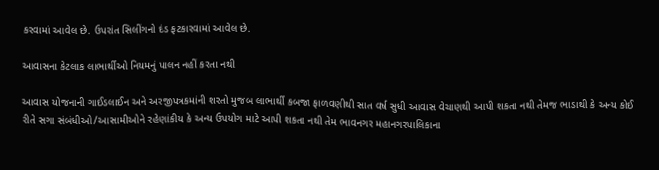કરવામાં આવેલ છે. ઉપરાંત સિલીંગનો દંડ ફટકારવામાં આવેલ છે.

આવાસના કેટલાક લાભાર્થીઓ નિયમનું પાલન નહીં કરતા નથી

આવાસ યોજનાની ગાઈડલાઈન અને અરજીપત્રકમાંની શરતો મુજબ લાભાર્થી કબજા ફાળવણીથી સાત વર્ષ સુધી આવાસ વેચાણથી આપી શકતા નથી તેમજ ભાડાથી કે અન્ય કોઈ રીતે સગા સંબંધીઓ/આસામીઓને રહેણાંકીય કે અન્ય ઉપયોગ માટે આપી શકતા નથી તેમ ભાવનગર મહાનગરપાલિકાના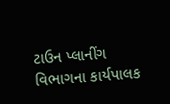ટાઉન પ્લાનીંગ વિભાગના કાર્યપાલક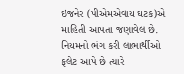ઇજનેર (પીએમએવાય ઘટક)એ માહિતી આપતા જણાવેલ છે. નિયમનો ભંગ કરી લાભાર્થીઓ ફલેટ આપે છે ત્યારે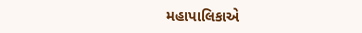મહાપાલિકાએ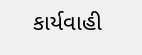કાર્યવાહી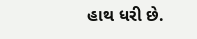હાથ ધરી છે.